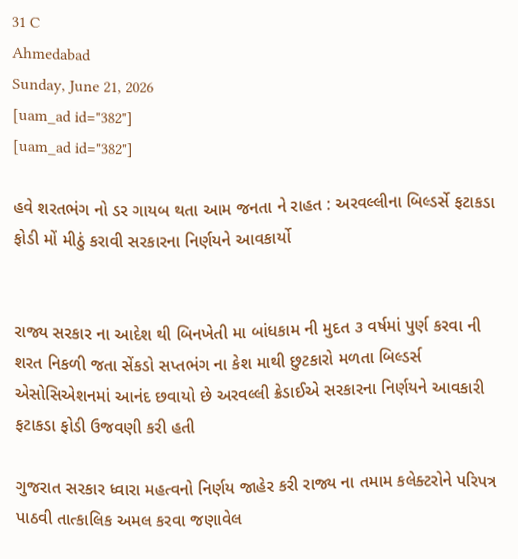31 C
Ahmedabad
Sunday, June 21, 2026
[uam_ad id="382"]
[uam_ad id="382"]

હવે શરતભંગ નો ડર ગાયબ થતા આમ જનતા ને રાહત : અરવલ્લીના બિલ્ડર્સે ફટાકડા ફોડી મોં મીઠું કરાવી સરકારના નિર્ણયને આવકાર્યો


રાજ્ય સરકાર ના આદેશ થી બિનખેતી મા બાંધકામ ની મુદત ૩ વર્ષમાં પુર્ણ કરવા ની શરત નિકળી જતા સેંકડો સપ્તભંગ ના કેશ માથી છુટકારો મળતા બિલ્ડર્સ એસોસિએશનમાં આનંદ છવાયો છે અરવલ્લી ક્રેડાઈએ સરકારના નિર્ણયને આવકારી ફટાકડા ફોડી ઉજવણી કરી હતી

ગુજરાત સરકાર ધ્વારા મહત્વનો નિર્ણય જાહેર કરી રાજ્ય ના તમામ કલેક્ટરોને પરિપત્ર પાઠવી તાત્કાલિક અમલ કરવા જણાવેલ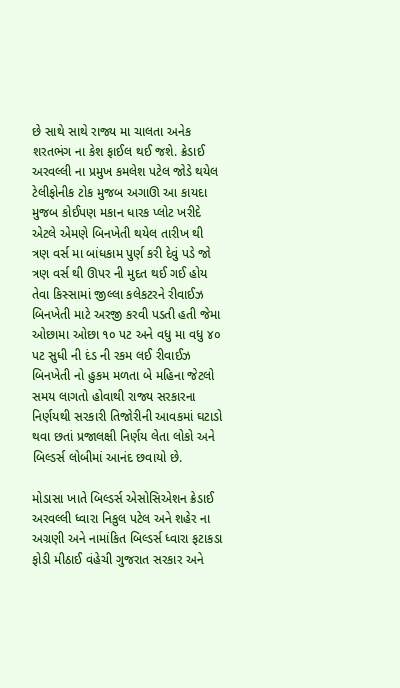છે સાથે સાથે રાજ્ય મા ચાલતા અનેક શરતભંગ ના કેશ ફાઈલ થઈ જશે. ક્રેડાઈ અરવલ્લી ના પ્રમુખ કમલેશ પટેલ જોડે થયેલ ટેલીફોનીક ટોક મુજબ અગાઊ આ કાયદા મુજબ કોઈપણ મકાન ધારક પ્લોટ ખરીદે એટલે એમણે બિનખેતી થયેલ તારીખ થી ત્રણ વર્સ મા બાંધકામ પુર્ણ કરી દેવું પડે જો ત્રણ વર્સ થી ઊપર ની મુદત થઈ ગઈ હોય તેવા કિસ્સામાં જીલ્લા કલેકટરને રીવાઈઝ બિનખેતી માટે અરજી કરવી પડતી હતી જેમા ઓછામા ઓછા ૧૦ પટ અને વધુ મા વધુ ૪૦ પટ સુધી ની દંડ ની રકમ લઈ રીવાઈઝ બિનખેતી નો હુકમ મળતા બે મહિના જેટલો સમય લાગતો હોવાથી રાજ્ય સરકારના નિર્ણયથી સરકારી તિજોરીની આવકમાં ઘટાડો થવા છતાં પ્રજાલક્ષી નિર્ણય લેતા લોકો અને બિલ્ડર્સ લોબીમાં આનંદ છવાયો છે.

મોડાસા ખાતે બિલ્ડર્સ એસોસિએશન ક્રેડાઈ અરવલ્લી ધ્વારા નિકુલ પટેલ અને શહેર ના અગ્રણી અને નામાંકિત બિલ્ડર્સ ધ્વારા ફટાકડા ફોડી મીઠાઈ વંહેચી ગુજરાત સરકાર અને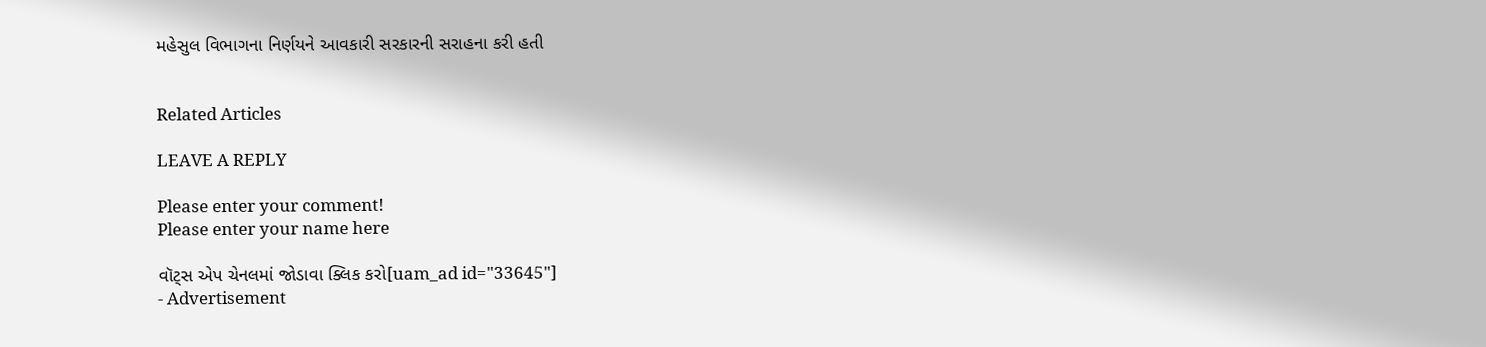મહેસુલ વિભાગના નિર્ણયને આવકારી સરકારની સરાહના કરી હતી


Related Articles

LEAVE A REPLY

Please enter your comment!
Please enter your name here

વૉટ્સ એપ ચેનલમાં જોડાવા ક્લિક કરો[uam_ad id="33645"]
- Advertisement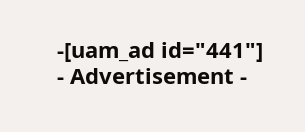-[uam_ad id="441"]
- Advertisement -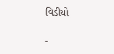વિડીયો

-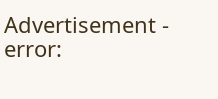Advertisement -
error: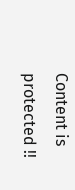Content is protected !!